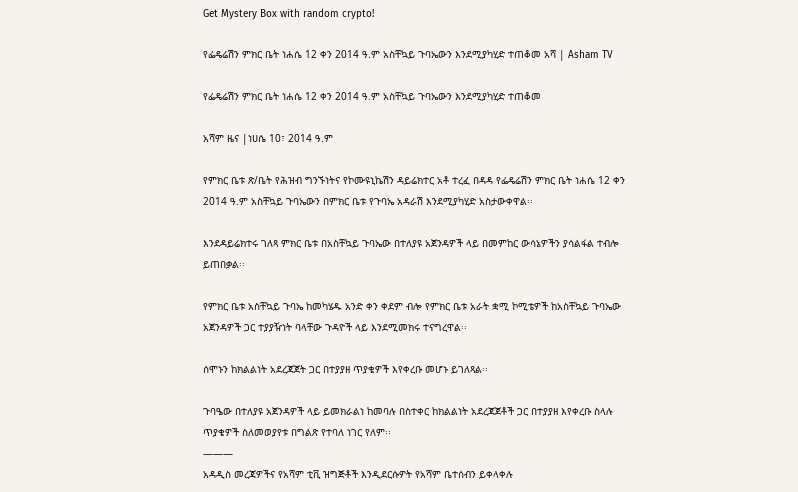Get Mystery Box with random crypto!

የፌዴሬሽን ምክር ቤት ነሐሴ 12 ቀን 2014 ዓ.ም አስቸኳይ ጉባኤውን እንደሚያካሂድ ተጠቆመ አሻ | Asham TV

የፌዴሬሽን ምክር ቤት ነሐሴ 12 ቀን 2014 ዓ.ም አስቸኳይ ጉባኤውን እንደሚያካሂድ ተጠቆመ

አሻም ዜና |ነሀሴ 10፣ 2014 ዓ.ም

የምክር ቤቱ ጽ/ቤት የሕዝብ ግንኙነትና የኮሙዩኒኬሽን ዳይሬክተር አቶ ተረፈ በዳዳ የፌዴሬሽን ምክር ቤት ነሐሴ 12 ቀን 2014 ዓ.ም አስቸኳይ ጉባኤውን በምክር ቤቱ የጉባኤ አዳራሽ እንደሚያካሂድ አስታውቀዋል፡፡

እንደዳይሬክተሩ ገለጻ ምክር ቤቱ በአስቸኳይ ጉባኤው በተለያዩ አጀንዳዎች ላይ በመምከር ውሳኔዎችን ያሳልፋል ተብሎ ይጠበቃል፡፡

የምክር ቤቱ አስቸኳይ ጉባኤ ከመካሄዱ አንድ ቀን ቀደም ብሎ የምክር ቤቱ አራት ቋሚ ኮሚቴዎች ከአስቸኳይ ጉባኤው አጀንዳዎች ጋር ተያያዥነት ባላቸው ጉዳዮች ላይ እንደሚመክሩ ተናግረዋል፡፡

ሰሞኑን ከክልልነት አደረጃጀት ጋር በተያያዘ ጥያቄዎች እየቀረቡ መሆኑ ይገለጻል፡፡

ጉባዔው በተለያዩ አጀንዳዎች ላይ ይመክራልነ ከመባሉ በስተቀር ከክልልነት አደረጃጀቶች ጋር በተያያዘ እየቀረቡ ስላሉ ጥያቄዎች ስለመወያየቱ በግልጽ የተባለ ነገር የለም፡፡
———
አዳዲስ መረጃዎችና የአሻም ቲቪ ዝግጅቶች እንዲደርሱዎት የአሻም ቤተሰብን ይቀላቀሉ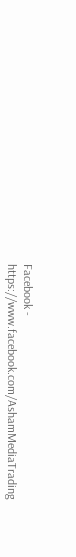Facebook - https://www.facebook.com/AshamMediaTrading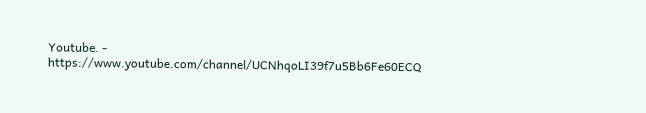Youtube. - https://www.youtube.com/channel/UCNhqoLI39f7u5Bb6Fe60ECQ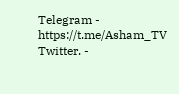Telegram - https://t.me/Asham_TV
Twitter. -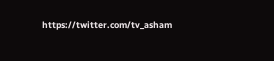https://twitter.com/tv_asham